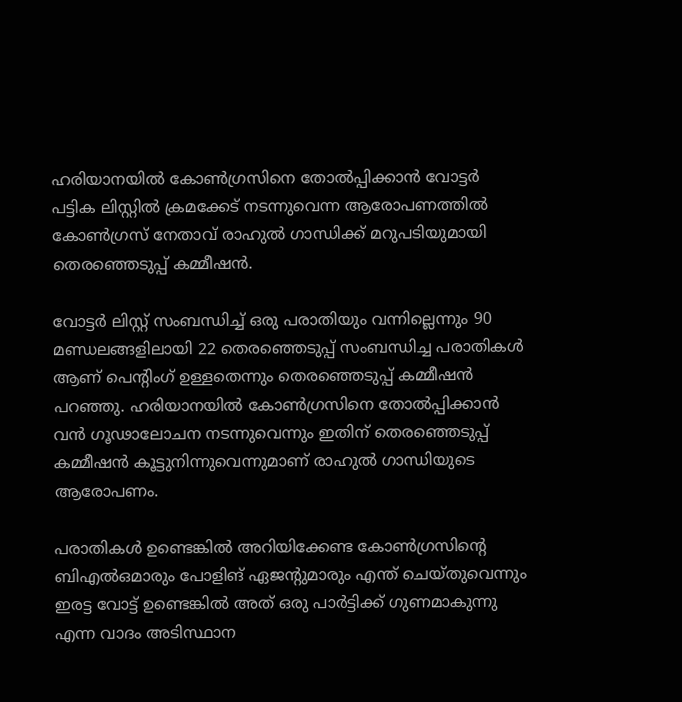ഹരിയാനയില്‍ കോണ്‍ഗ്രസിനെ തോല്‍പ്പിക്കാൻ വോട്ടർ പട്ടിക ലിസ്റ്റില്‍ ക്രമക്കേട് നടന്നുവെന്ന ആരോപണത്തില്‍ കോണ്‍ഗ്രസ് നേതാവ് രാഹുല്‍ ഗാന്ധിക്ക് മറുപടിയുമായി തെരഞ്ഞെടുപ്പ് കമ്മീഷൻ.

വോട്ടർ ലിസ്റ്റ് സംബന്ധിച്ച്‌ ഒരു പരാതിയും വന്നില്ലെന്നും 90 മണ്ഡലങ്ങളിലായി 22 തെരഞ്ഞെടുപ്പ് സംബന്ധിച്ച പരാതികള്‍ ആണ് പെൻ്റിംഗ് ഉള്ളതെന്നും തെര‍ഞ്ഞെടുപ്പ് കമ്മീഷൻ പറഞ്ഞു. ഹരിയാനയില്‍ കോണ്‍ഗ്രസിനെ തോല്‍പ്പിക്കാൻ വൻ ഗൂഢാലോചന നടന്നുവെന്നും ഇതിന് തെരഞ്ഞെടുപ്പ് കമ്മീഷൻ കൂട്ടുനിന്നുവെന്നുമാണ് രാഹുല്‍ ഗാന്ധിയുടെ ആരോപണം.

പരാതികള്‍ ഉണ്ടെങ്കില്‍ അറിയിക്കേണ്ട കോണ്‍ഗ്രസിൻ്റെ ബിഎല്‍ഒമാരും പോളിങ് ഏജൻ്റുമാരും എന്ത് ചെയ്തുവെന്നും ഇരട്ട വോട്ട് ഉണ്ടെങ്കില്‍ അത് ഒരു പാർട്ടിക്ക് ഗുണമാകുന്നു എന്ന വാദം അടിസ്ഥാന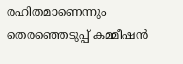രഹിതമാണെന്നും തെരഞ്ഞെടുപ്പ് കമ്മീഷൻ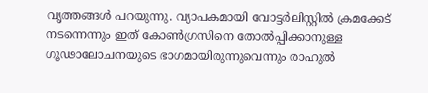വൃത്തങ്ങള്‍ പറയുന്നു. വ്യാപകമായി വോട്ടർലിസ്റ്റില്‍ ക്രമക്കേട് നടന്നെന്നും ഇത് കോണ്‍ഗ്രസിനെ തോല്‍പ്പിക്കാനുള്ള ഗൂഢാലോചനയുടെ ഭാഗമായിരുന്നുവെന്നും രാഹുല്‍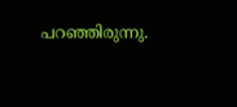പറഞ്ഞിരുന്നു.